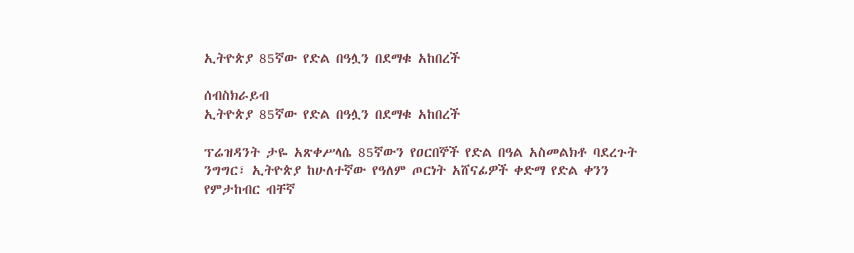ኢትዮጵያ 85ኛው የድል በዓሏን በደማቁ አከበረች

ሰብስክራይብ
ኢትዮጵያ 85ኛው የድል በዓሏን በደማቁ አከበረች

ፕሬዝዳንት ታዬ አጽቀሥላሴ 85ኛውን የዐርበኞች የድል በዓል አስመልክቶ ባደረጉት ንግግር፣ ኢትዮጵያ ከሁለተኛው የዓለም ጦርነት አሸናፊዎች ቀድማ የድል ቀንን የምታከብር ብቸኛ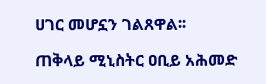ሀገር መሆኗን ገልጸዋል፡፡

ጠቅላይ ሚኒስትር ዐቢይ አሕመድ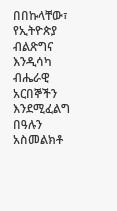በበኩላቸው፣ የኢትዮጵያ ብልጽግና እንዲሳካ ብሔራዊ አርበኞችን እንደሚፈልግ በዓሉን አስመልክቶ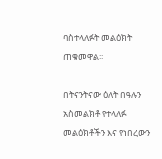ባስተላለፉት መልዕክት ጠቁመዋል፡፡

በትናንትናው ዕለት በዓሉን አስመልክቶ የተላለፉ መልዕክቶችን እና የነበረውን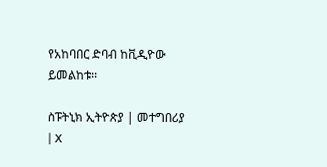የአከባበር ድባብ ከቪዲዮው ይመልከቱ፡፡

ስፑትኒክ ኢትዮጵያ | መተግበሪያ | X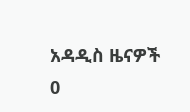አዳዲስ ዜናዎች
0